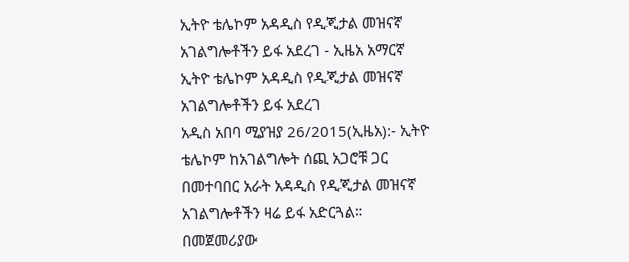ኢትዮ ቴሌኮም አዳዲስ የዲጂታል መዝናኛ አገልግሎቶችን ይፋ አደረገ - ኢዜአ አማርኛ
ኢትዮ ቴሌኮም አዳዲስ የዲጂታል መዝናኛ አገልግሎቶችን ይፋ አደረገ
አዲስ አበባ ሚያዝያ 26/2015(ኢዜአ):- ኢትዮ ቴሌኮም ከአገልግሎት ሰጪ አጋሮቹ ጋር በመተባበር አራት አዳዲስ የዲጂታል መዝናኛ አገልግሎቶችን ዛሬ ይፋ አድርጓል።
በመጀመሪያው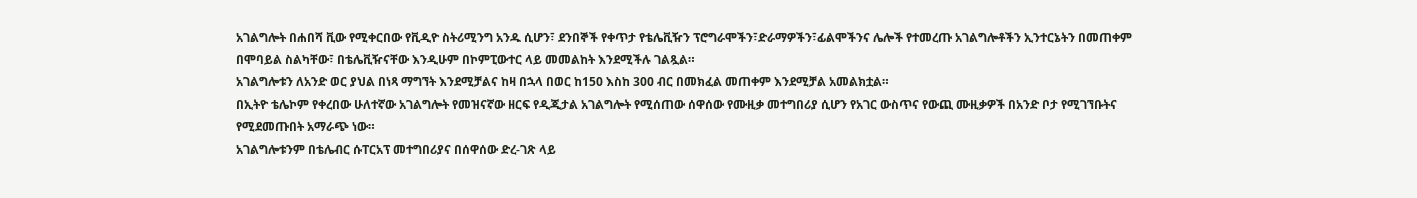አገልግሎት በሐበሻ ቪው የሚቀርበው የቪዲዮ ስትሪሚንግ አንዱ ሲሆን፣ ደንበኞች የቀጥታ የቴሌቪዥን ፕሮግራሞችን፣ድራማዎችን፣ፊልሞችንና ሌሎች የተመረጡ አገልግሎቶችን ኢንተርኔትን በመጠቀም በሞባይል ስልካቸው፣ በቴሌቪዥናቸው እንዲሁም በኮምፒውተር ላይ መመልከት እንደሚችሉ ገልጿል።
አገልግሎቱን ለአንድ ወር ያህል በነጻ ማግኘት እንደሚቻልና ከዛ በኋላ በወር ከ150 እስከ 300 ብር በመክፈል መጠቀም እንደሚቻል አመልክቷል።
በኢትዮ ቴሌኮም የቀረበው ሁለተኛው አገልግሎት የመዝናኛው ዘርፍ የዲጂታል አገልግሎት የሚሰጠው ሰዋሰው የሙዚቃ መተግበሪያ ሲሆን የአገር ውስጥና የውጪ ሙዚቃዎች በአንድ ቦታ የሚገኘቡትና የሚደመጡበት አማራጭ ነው።
አገልግሎቱንም በቴሌብር ሱፐርአፕ መተግበሪያና በሰዋሰው ድረ-ገጽ ላይ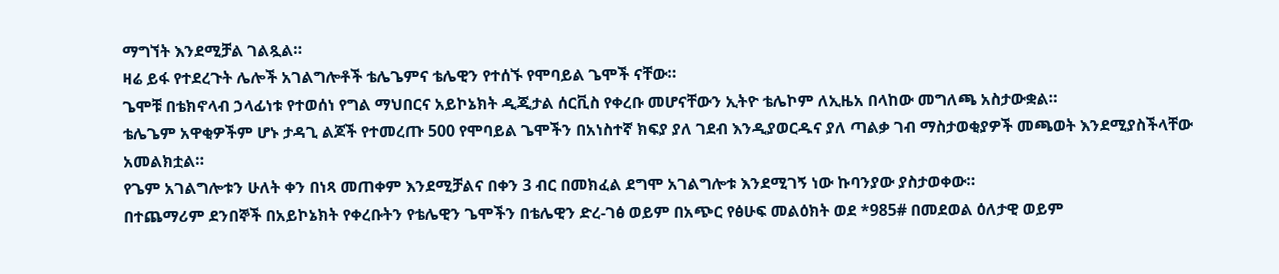ማግኘት እንደሚቻል ገልጿል።
ዛሬ ይፋ የተደረጉት ሌሎች አገልግሎቶች ቴሌጌምና ቴሌዊን የተሰኙ የሞባይል ጌሞች ናቸው።
ጌሞቹ በቴክኖላብ ኃላፊነቱ የተወሰነ የግል ማህበርና አይኮኔክት ዲጂታል ሰርቪስ የቀረቡ መሆናቸውን ኢትዮ ቴሌኮም ለኢዜአ በላከው መግለጫ አስታውቋል።
ቴሌጌም አዋቂዎችም ሆኑ ታዳጊ ልጆች የተመረጡ 500 የሞባይል ጌሞችን በአነስተኛ ክፍያ ያለ ገደብ እንዲያወርዱና ያለ ጣልቃ ገብ ማስታወቂያዎች መጫወት እንደሚያስችላቸው አመልክቷል።
የጌም አገልግሎቱን ሁለት ቀን በነጻ መጠቀም እንደሚቻልና በቀን 3 ብር በመክፈል ደግሞ አገልግሎቱ እንደሚገኝ ነው ኩባንያው ያስታወቀው።
በተጨማሪም ደንበኞች በአይኮኔክት የቀረቡትን የቴሌዊን ጌሞችን በቴሌዊን ድረ-ገፅ ወይም በአጭር የፅሁፍ መልዕክት ወደ *985# በመደወል ዕለታዊ ወይም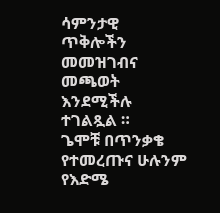ሳምንታዊ ጥቅሎችን መመዝገብና መጫወት እንደሚችሉ ተገልጿል ።
ጌሞቹ በጥንቃቄ የተመረጡና ሁሉንም የእድሜ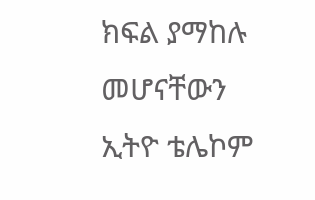ክፍል ያማከሉ መሆናቸውን ኢትዮ ቴሌኮም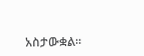አስታውቋል።